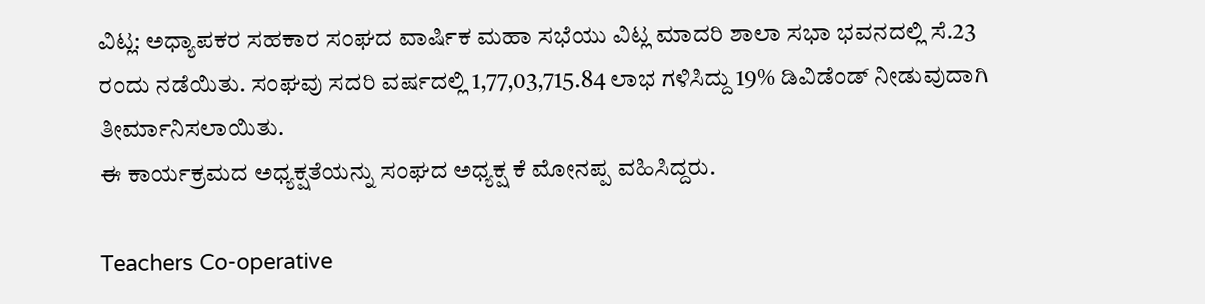ವಿಟ್ಲ: ಅಧ್ಯಾಪಕರ ಸಹಕಾರ ಸಂಘದ ವಾರ್ಷಿಕ ಮಹಾ ಸಭೆಯು ವಿಟ್ಲ ಮಾದರಿ ಶಾಲಾ ಸಭಾ ಭವನದಲ್ಲಿ ಸೆ.23 ರಂದು ನಡೆಯಿತು. ಸಂಘವು ಸದರಿ ವರ್ಷದಲ್ಲಿ 1,77,03,715.84 ಲಾಭ ಗಳಿಸಿದ್ದು 19% ಡಿವಿಡೆಂಡ್ ನೀಡುವುದಾಗಿ ತೀರ್ಮಾನಿಸಲಾಯಿತು.
ಈ ಕಾರ್ಯಕ್ರಮದ ಅಧ್ಯಕ್ಷತೆಯನ್ನು ಸಂಘದ ಅಧ್ಯಕ್ಷ ಕೆ ಮೋನಪ್ಪ ವಹಿಸಿದ್ದರು.

Teachers Co-operative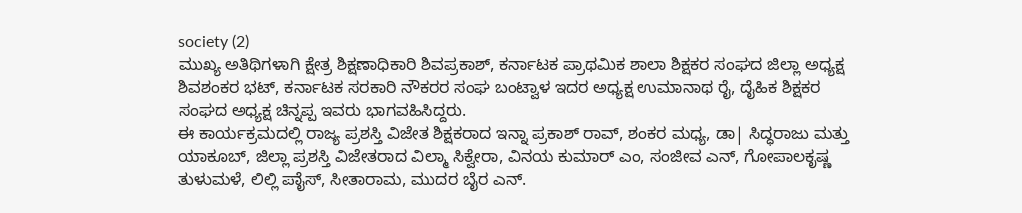society (2)
ಮುಖ್ಯ ಅತಿಥಿಗಳಾಗಿ ಕ್ಷೇತ್ರ ಶಿಕ್ಷಣಾಧಿಕಾರಿ ಶಿವಪ್ರಕಾಶ್, ಕರ್ನಾಟಕ ಪ್ರಾಥಮಿಕ ಶಾಲಾ ಶಿಕ್ಷಕರ ಸಂಘದ ಜಿಲ್ಲಾ ಅಧ್ಯಕ್ಷ ಶಿವಶಂಕರ ಭಟ್, ಕರ್ನಾಟಕ ಸರಕಾರಿ ನೌಕರರ ಸಂಘ ಬಂಟ್ವಾಳ ಇದರ ಅಧ್ಯಕ್ಷ ಉಮಾನಾಥ ರೈ, ದೈಹಿಕ ಶಿಕ್ಷಕರ ಸಂಘದ ಅಧ್ಯಕ್ಷ ಚಿನ್ನಪ್ಪ ಇವರು ಭಾಗವಹಿಸಿದ್ದರು.
ಈ ಕಾರ್ಯಕ್ರಮದಲ್ಲಿ ರಾಜ್ಯ ಪ್ರಶಸ್ತಿ ವಿಜೇತ ಶಿಕ್ಷಕರಾದ ಇನ್ನಾ ಪ್ರಕಾಶ್ ರಾವ್, ಶಂಕರ ಮಧ್ಯ, ಡಾ| ಸಿದ್ಧರಾಜು ಮತ್ತು ಯಾಕೂಬ್, ಜಿಲ್ಲಾ ಪ್ರಶಸ್ತಿ ವಿಜೇತರಾದ ವಿಲ್ಮಾ ಸಿಕ್ವೇರಾ, ವಿನಯ ಕುಮಾರ್ ಎಂ, ಸಂಜೀವ ಎನ್, ಗೋಪಾಲಕೃಷ್ಣ ತುಳುಮಳೆ, ಲಿಲ್ಲಿ ಪಾೈಸ್, ಸೀತಾರಾಮ, ಮುದರ ಬೈರ ಎನ್.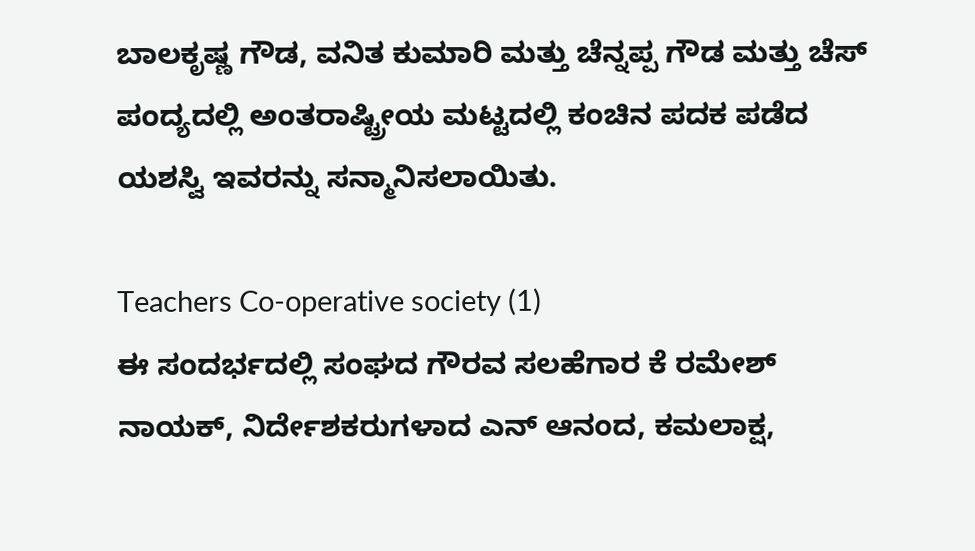ಬಾಲಕೃಷ್ಣ ಗೌಡ, ವನಿತ ಕುಮಾರಿ ಮತ್ತು ಚೆನ್ನಪ್ಪ ಗೌಡ ಮತ್ತು ಚೆಸ್ ಪಂದ್ಯದಲ್ಲಿ ಅಂತರಾಷ್ಟ್ರೀಯ ಮಟ್ಟದಲ್ಲಿ ಕಂಚಿನ ಪದಕ ಪಡೆದ ಯಶಸ್ವಿ ಇವರನ್ನು ಸನ್ಮಾನಿಸಲಾಯಿತು.

Teachers Co-operative society (1)
ಈ ಸಂದರ್ಭದಲ್ಲಿ ಸಂಘದ ಗೌರವ ಸಲಹೆಗಾರ ಕೆ ರಮೇಶ್ ನಾಯಕ್, ನಿರ್ದೇಶಕರುಗಳಾದ ಎನ್ ಆನಂದ, ಕಮಲಾಕ್ಷ,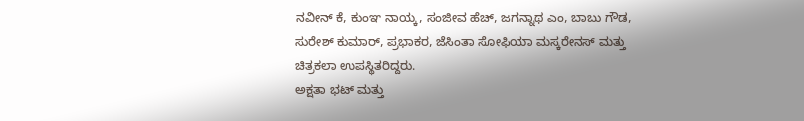ನವೀನ್ ಕೆ, ಕುಂಞ ನಾಯ್ಕ, ಸಂಜೀವ ಹೆಚ್, ಜಗನ್ನಾಥ ಎಂ, ಬಾಬು ಗೌಡ, ಸುರೇಶ್ ಕುಮಾರ್, ಪ್ರಭಾಕರ, ಜೆಸಿಂತಾ ಸೋಫಿಯಾ ಮಸ್ಕರೇನಸ್ ಮತ್ತು ಚಿತ್ರಕಲಾ ಉಪಸ್ಥಿತರಿದ್ದರು.
ಅಕ್ಷತಾ ಭಟ್ ಮತ್ತು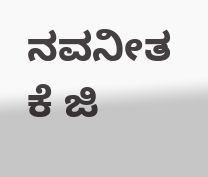ನವನೀತ ಕೆ ಜಿ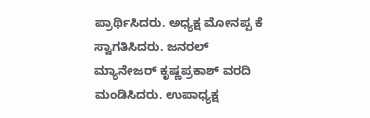ಪ್ರಾರ್ಥಿಸಿದರು. ಅಧ್ಯಕ್ಷ ಮೋನಪ್ಪ ಕೆ ಸ್ವಾಗತಿಸಿದರು. ಜನರಲ್ ಮ್ಯಾನೇಜರ್ ಕೃಷ್ಣಪ್ರಕಾಶ್ ವರದಿ ಮಂಡಿಸಿದರು. ಉಪಾಧ್ಯಕ್ಷ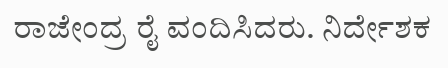ರಾಜೇಂದ್ರ ರೈ ವಂದಿಸಿದರು. ನಿರ್ದೇಶಕ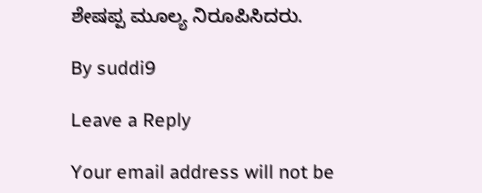ಶೇಷಪ್ಪ ಮೂಲ್ಯ ನಿರೂಪಿಸಿದರು.

By suddi9

Leave a Reply

Your email address will not be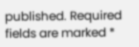published. Required fields are marked *